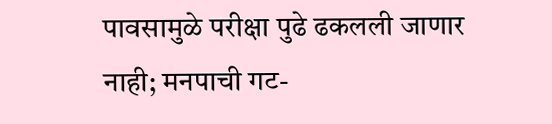पावसामुळे परीक्षा पुढे ढकलली जाणार नाही; मनपाची गट-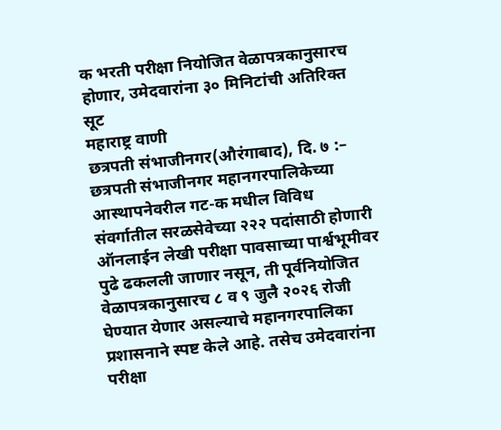क भरती परीक्षा नियोजित वेळापत्रकानुसारच होणार, उमेदवारांना ३० मिनिटांची अतिरिक्त सूट
महाराष्ट्र वाणी
छत्रपती संभाजीनगर(औरंगाबाद), दि. ७ :– छत्रपती संभाजीनगर महानगरपालिकेच्या आस्थापनेवरील गट-क मधील विविध संवर्गातील सरळसेवेच्या २२२ पदांसाठी होणारी ऑनलाईन लेखी परीक्षा पावसाच्या पार्श्वभूमीवर पुढे ढकलली जाणार नसून, ती पूर्वनियोजित वेळापत्रकानुसारच ८ व ९ जुलै २०२६ रोजी घेण्यात येणार असल्याचे महानगरपालिका प्रशासनाने स्पष्ट केले आहे. तसेच उमेदवारांना परीक्षा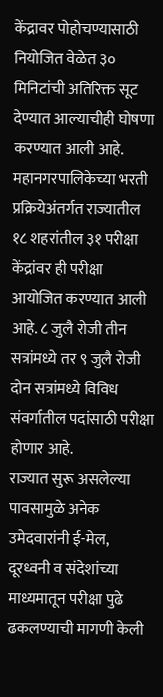केंद्रावर पोहोचण्यासाठी नियोजित वेळेत ३० मिनिटांची अतिरिक्त सूट देण्यात आल्याचीही घोषणा करण्यात आली आहे.
महानगरपालिकेच्या भरती प्रक्रियेअंतर्गत राज्यातील १८ शहरांतील ३१ परीक्षा केंद्रांवर ही परीक्षा आयोजित करण्यात आली आहे. ८ जुलै रोजी तीन सत्रांमध्ये तर ९ जुलै रोजी दोन सत्रांमध्ये विविध संवर्गातील पदांसाठी परीक्षा होणार आहे.
राज्यात सुरू असलेल्या पावसामुळे अनेक उमेदवारांनी ई-मेल, दूरध्वनी व संदेशांच्या माध्यमातून परीक्षा पुढे ढकलण्याची मागणी केली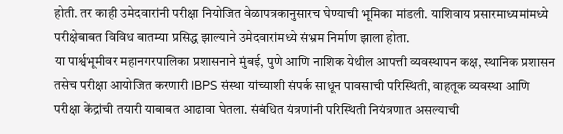होती. तर काही उमेदवारांनी परीक्षा नियोजित वेळापत्रकानुसारच घेण्याची भूमिका मांडली. याशिवाय प्रसारमाध्यमांमध्ये परीक्षेबाबत विविध बातम्या प्रसिद्ध झाल्याने उमेदवारांमध्ये संभ्रम निर्माण झाला होता.
या पार्श्वभूमीवर महानगरपालिका प्रशासनाने मुंबई, पुणे आणि नाशिक येथील आपत्ती व्यवस्थापन कक्ष, स्थानिक प्रशासन तसेच परीक्षा आयोजित करणारी IBPS संस्था यांच्याशी संपर्क साधून पावसाची परिस्थिती, वाहतूक व्यवस्था आणि परीक्षा केंद्रांची तयारी याबाबत आढावा घेतला. संबंधित यंत्रणांनी परिस्थिती नियंत्रणात असल्याची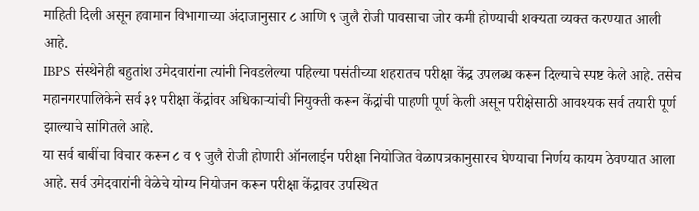माहिती दिली असून हवामान विभागाच्या अंदाजानुसार ८ आणि ९ जुलै रोजी पावसाचा जोर कमी होण्याची शक्यता व्यक्त करण्यात आली आहे.
IBPS संस्थेनेही बहुतांश उमेदवारांना त्यांनी निवडलेल्या पहिल्या पसंतीच्या शहरातच परीक्षा केंद्र उपलब्ध करून दिल्याचे स्पष्ट केले आहे. तसेच महानगरपालिकेने सर्व ३१ परीक्षा केंद्रांवर अधिकाऱ्यांची नियुक्ती करून केंद्रांची पाहणी पूर्ण केली असून परीक्षेसाठी आवश्यक सर्व तयारी पूर्ण झाल्याचे सांगितले आहे.
या सर्व बाबींचा विचार करून ८ व ९ जुलै रोजी होणारी ऑनलाईन परीक्षा नियोजित वेळापत्रकानुसारच घेण्याचा निर्णय कायम ठेवण्यात आला आहे. सर्व उमेदवारांनी वेळेचे योग्य नियोजन करून परीक्षा केंद्रावर उपस्थित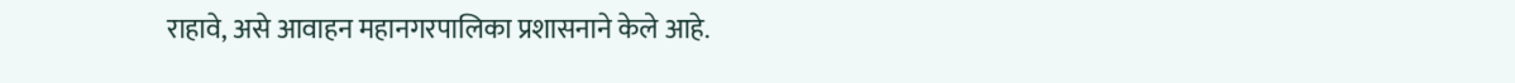राहावे, असे आवाहन महानगरपालिका प्रशासनाने केले आहे.